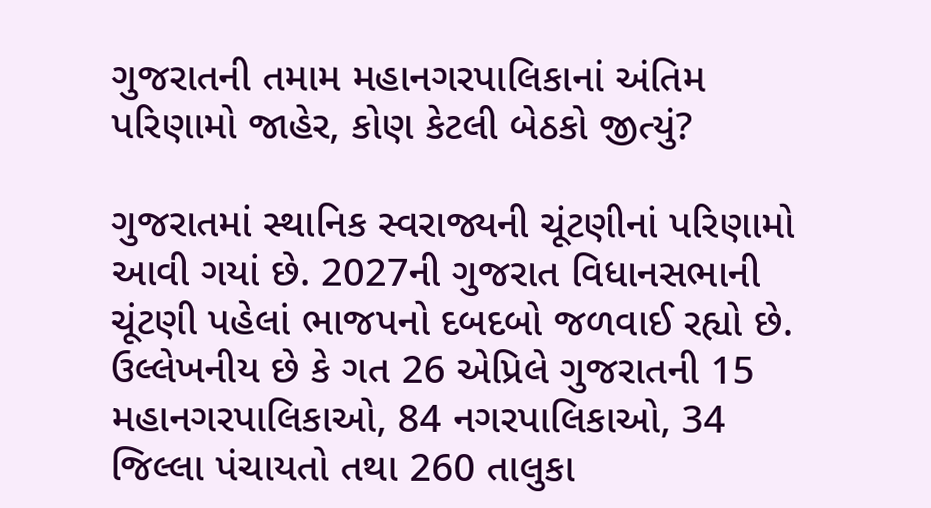ગુજરાતની તમામ મહાનગરપાલિકાનાં અંતિમ પરિણામો જાહેર, કોણ કેટલી બેઠકો જીત્યું?

ગુજરાતમાં સ્થાનિક સ્વરાજ્યની ચૂંટણીનાં પરિણામો આવી ગયાં છે. 2027ની ગુજરાત વિધાનસભાની ચૂંટણી પહેલાં ભાજપનો દબદબો જળવાઈ રહ્યો છે. ઉલ્લેખનીય છે કે ગત 26 એપ્રિલે ગુજરાતની 15 મહાનગરપાલિકાઓ, 84 નગરપાલિકાઓ, 34 જિલ્લા પંચાયતો તથા 260 તાલુકા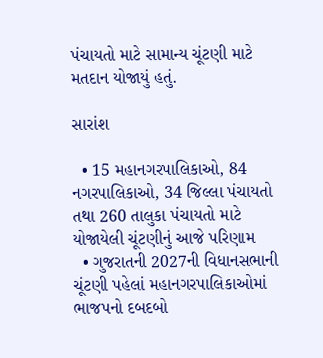પંચાયતો માટે સામાન્ય ચૂંટણી માટે મતદાન યોજાયું હતું.

સારાંશ

  • 15 મહાનગરપાલિકાઓ, 84 નગરપાલિકાઓ, 34 જિલ્લા પંચાયતો તથા 260 તાલુકા પંચાયતો માટે યોજાયેલી ચૂંટણીનું આજે પરિણામ
  • ગુજરાતની 2027ની વિધાનસભાની ચૂંટણી પહેલાં મહાનગરપાલિકાઓમાં ભાજપનો દબદબો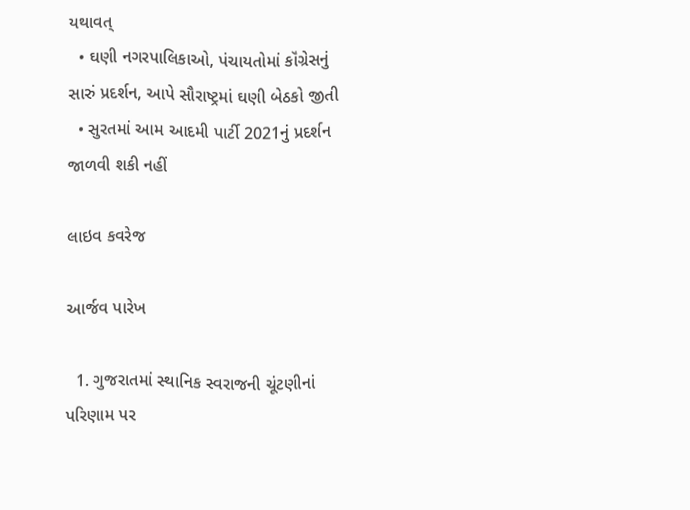યથાવત્
  • ઘણી નગરપાલિકાઓ, પંચાયતોમાં કૉંગ્રેસનું સારું પ્રદર્શન, આપે સૌરાષ્ટ્રમાં ઘણી બેઠકો જીતી
  • સુરતમાં આમ આદમી પાર્ટી 2021નું પ્રદર્શન જાળવી શકી નહીં

લાઇવ કવરેજ

આર્જવ પારેખ

  1. ગુજરાતમાં સ્થાનિક સ્વરાજની ચૂંટણીનાં પરિણામ પર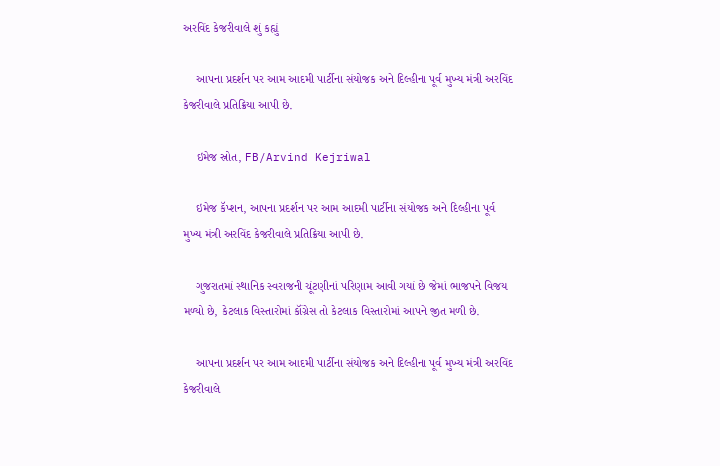અરવિંદ કેજરીવાલે શું કહ્યું

    આપના પ્રદર્શન પર આમ આદમી પાર્ટીના સંયોજક અને દિલ્હીના પૂર્વ મુખ્ય મંત્રી અરવિંદ કેજરીવાલે પ્રતિક્રિયા આપી છે.

    ઇમેજ સ્રોત, FB/Arvind Kejriwal

    ઇમેજ કૅપ્શન, આપના પ્રદર્શન પર આમ આદમી પાર્ટીના સંયોજક અને દિલ્હીના પૂર્વ મુખ્ય મંત્રી અરવિંદ કેજરીવાલે પ્રતિક્રિયા આપી છે.

    ગુજરાતમાં સ્થાનિક સ્વરાજની ચૂંટણીનાં પરિણામ આવી ગયાં છે જેમાં ભાજપને વિજય મળ્યો છે, કેટલાક વિસ્તારોમાં કૉંગ્રેસ તો કેટલાક વિસ્તારોમાં આપને જીત મળી છે.

    આપના પ્રદર્શન પર આમ આદમી પાર્ટીના સંયોજક અને દિલ્હીના પૂર્વ મુખ્ય મંત્રી અરવિંદ કેજરીવાલે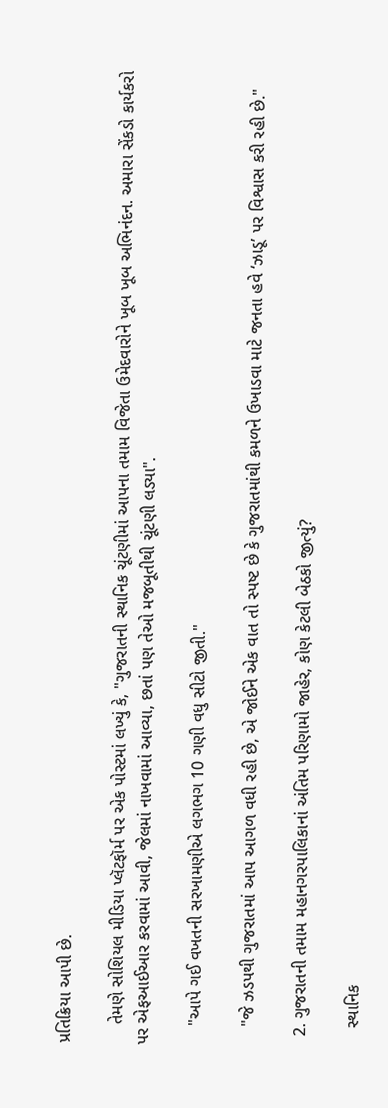પ્રતિક્રિયા આપી છે.

    તેમણે સોશિયલ મીડિયા પ્લૅટફૉર્મ પર એક પોસ્ટમાં લખ્યું કે, "ગુજરાતની સ્થાનિક ચૂંટણીમાં આપના તમામ વિજેતા ઉમેદવારોને ખૂબ ખૂબ અભિનંદન. અમારા સેંકડો કાર્યકરો પર એફઆઈઆર કરવામાં આવી, જેલમાં નાખવામાં આવ્યા, છતાં પણ તેઓ મજબૂતીથી ચૂંટણી લડ્યા".

    "આપે ગઈ વખતની સરખામણીએ લગભગ 10 ગણી વધુ સીટો જીતી."

    "જે ઝડપથી ગુજરાતમાં આપ આગળ વધી રહી છે, એ જોઈને એક વાત તો સ્પષ્ટ છે કે ગુજરાતમાંથી કમળને ઉખાડવા માટે જનતા હવે ‘ઝાડૂ’ પર વિશ્વાસ કરી રહી છે."

  2. ગુજરાતની તમામ મહાનગરપાલિકાનાં અંતિમ પરિણામો જાહેર, કોણ કેટલી બેઠકો જીત્યું?

    સ્થાનિક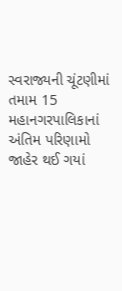સ્વરાજ્યની ચૂંટણીમાં તમામ 15 મહાનગરપાલિકાનાં અંતિમ પરિણામો જાહેર થઈ ગયાં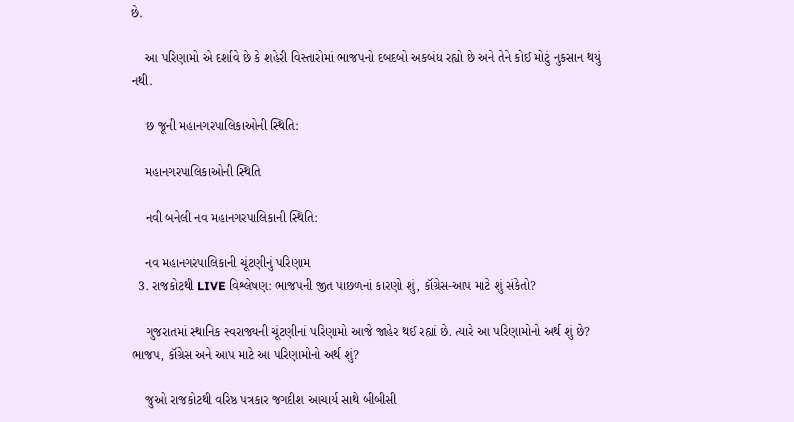છે.

    આ પરિણામો એ દર્શાવે છે કે શહેરી વિસ્તારોમાં ભાજપનો દબદબો અકબંધ રહ્યો છે અને તેને કોઈ મોટું નુકસાન થયું નથી.

    છ જૂની મહાનગરપાલિકાઓની સ્થિતિ:

    મહાનગરપાલિકાઓની સ્થિતિ

    નવી બનેલી નવ મહાનગરપાલિકાની સ્થિતિ:

    નવ મહાનગરપાલિકાની ચૂંટણીનું પરિણામ
  3. રાજકોટથી LIVE વિશ્લેષણ: ભાજપની જીત પાછળનાં કારણો શું, કૉંગ્રેસ-આપ માટે શું સંકેતો?

    ગુજરાતમાં સ્થાનિક સ્વરાજ્યની ચૂંટણીનાં પરિણામો આજે જાહેર થઈ રહ્યાં છે. ત્યારે આ પરિણામોનો અર્થ શું છે? ભાજપ, કૉંગ્રેસ અને આપ માટે આ પરિણામોનો અર્થ શું?

    જુઓ રાજકોટથી વરિષ્ઠ પત્રકાર જગદીશ આચાર્ય સાથે બીબીસી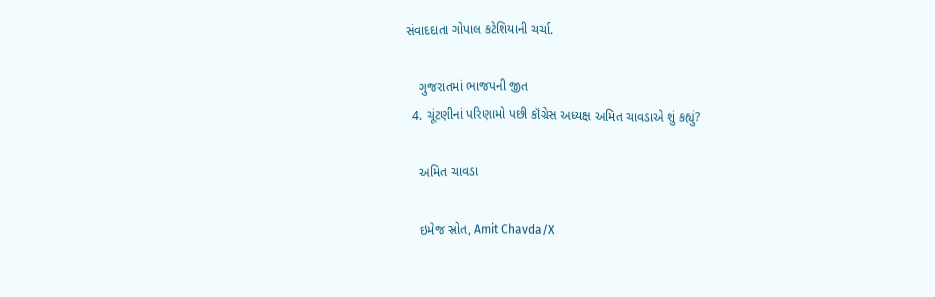સંવાદદાતા ગોપાલ કટેશિયાની ચર્ચા.

    ગુજરાતમાં ભાજપની જીત
  4. ચૂંટણીનાં પરિણામો પછી કૉંગ્રેસ અધ્યક્ષ અમિત ચાવડાએ શું કહ્યું?

    અમિત ચાવડા

    ઇમેજ સ્રોત, Amit Chavda/X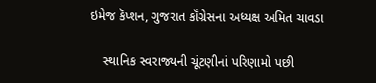ઇમેજ કૅપ્શન, ગુજરાત કૉંગ્રેસના અધ્યક્ષ અમિત ચાવડા

    સ્થાનિક સ્વરાજ્યની ચૂંટણીનાં પરિણામો પછી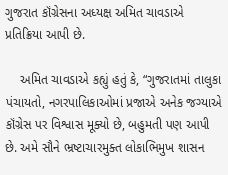ગુજરાત કૉંગ્રેસના અધ્યક્ષ અમિત ચાવડાએ પ્રતિક્રિયા આપી છે.

    અમિત ચાવડાએ કહ્યું હતું કે, “ગુજરાતમાં તાલુકા પંચાયતો, નગરપાલિકાઓમાં પ્રજાએ અનેક જગ્યાએ કૉંગ્રેસ પર વિશ્વાસ મૂક્યો છે, બહુમતી પણ આપી છે. અમે સૌને ભ્રષ્ટાચારમુક્ત લોકાભિમુખ શાસન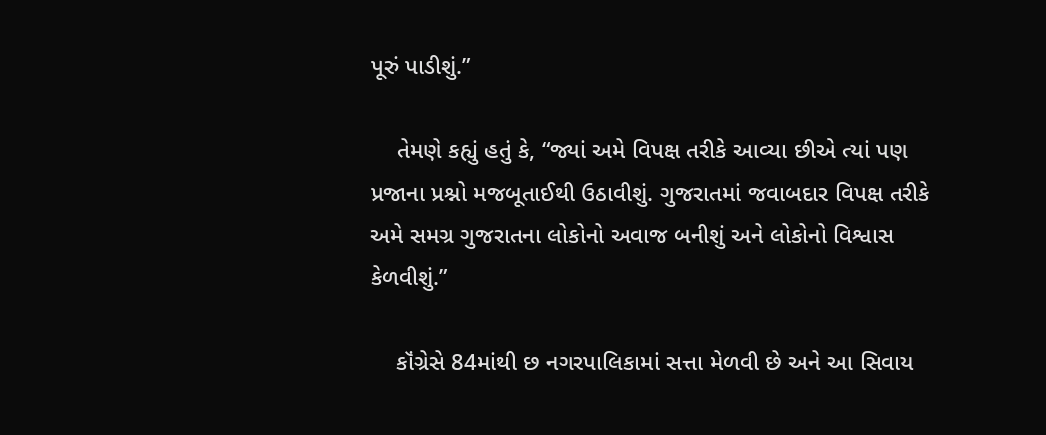પૂરું પાડીશું.”

    તેમણે કહ્યું હતું કે, “જ્યાં અમે વિપક્ષ તરીકે આવ્યા છીએ ત્યાં પણ પ્રજાના પ્રશ્નો મજબૂતાઈથી ઉઠાવીશું. ગુજરાતમાં જવાબદાર વિપક્ષ તરીકે અમે સમગ્ર ગુજરાતના લોકોનો અવાજ બનીશું અને લોકોનો વિશ્વાસ કેળવીશું.”

    કૉંગ્રેસે 84માંથી છ નગરપાલિકામાં સત્તા મેળવી છે અને આ સિવાય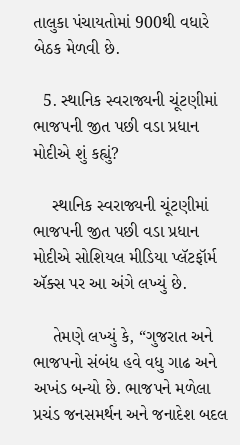તાલુકા પંચાયતોમાં 900થી વધારે બેઠક મેળવી છે.

  5. સ્થાનિક સ્વરાજ્યની ચૂંટણીમાં ભાજપની જીત પછી વડા પ્રધાન મોદીએ શું કહ્યું?

    સ્થાનિક સ્વરાજ્યની ચૂંટણીમાં ભાજપની જીત પછી વડા પ્રધાન મોદીએ સોશિયલ મીડિયા પ્લૅટફૉર્મ ઍક્સ પર આ અંગે લખ્યું છે.

    તેમણે લખ્યું કે, “ગુજરાત અને ભાજપનો સંબંધ હવે વધુ ગાઢ અને અખંડ બન્યો છે. ભાજપને મળેલા પ્રચંડ જનસમર્થન અને જનાદેશ બદલ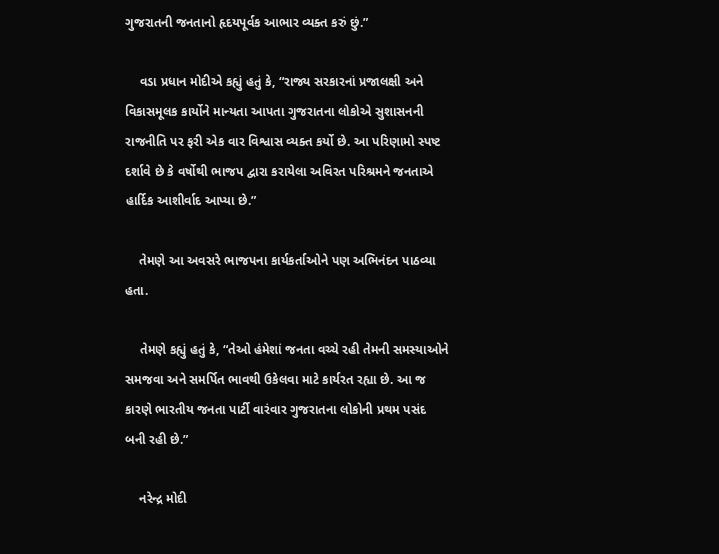ગુજરાતની જનતાનો હૃદયપૂર્વક આભાર વ્યક્ત કરું છું.”

    વડા પ્રધાન મોદીએ કહ્યું હતું કે, “રાજ્ય સરકારનાં પ્રજાલક્ષી અને વિકાસમૂલક કાર્યોને માન્યતા આપતા ગુજરાતના લોકોએ સુશાસનની રાજનીતિ પર ફરી એક વાર વિશ્વાસ વ્યક્ત કર્યો છે. આ પરિણામો સ્પષ્ટ દર્શાવે છે કે વર્ષોથી ભાજપ દ્વારા કરાયેલા અવિરત પરિશ્રમને જનતાએ હાર્દિક આશીર્વાદ આપ્યા છે.”

    તેમણે આ અવસરે ભાજપના કાર્યકર્તાઓને પણ અભિનંદન પાઠવ્યા હતા.

    તેમણે કહ્યું હતું કે, “તેઓ હંમેશાં જનતા વચ્ચે રહી તેમની સમસ્યાઓને સમજવા અને સમર્પિત ભાવથી ઉકેલવા માટે કાર્યરત રહ્યા છે. આ જ કારણે ભારતીય જનતા પાર્ટી વારંવાર ગુજરાતના લોકોની પ્રથમ પસંદ બની રહી છે.”

    નરેન્દ્ર મોદી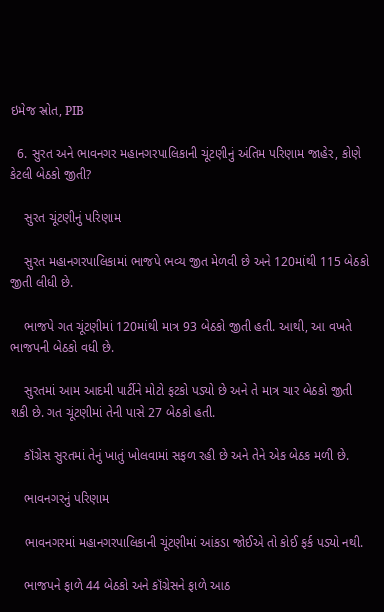ઇમેજ સ્રોત, PIB

  6. સુરત અને ભાવનગર મહાનગરપાલિકાની ચૂંટણીનું અંતિમ પરિણામ જાહેર, કોણે કેટલી બેઠકો જીતી?

    સુરત ચૂંટણીનું પરિણામ

    સુરત મહાનગરપાલિકામાં ભાજપે ભવ્ય જીત મેળવી છે અને 120માંથી 115 બેઠકો જીતી લીધી છે.

    ભાજપે ગત ચૂંટણીમાં 120માંથી માત્ર 93 બેઠકો જીતી હતી. આથી, આ વખતે ભાજપની બેઠકો વધી છે.

    સુરતમાં આમ આદમી પાર્ટીને મોટો ફટકો પડ્યો છે અને તે માત્ર ચાર બેઠકો જીતી શકી છે. ગત ચૂંટણીમાં તેની પાસે 27 બેઠકો હતી.

    કૉંગ્રેસ સુરતમાં તેનું ખાતું ખોલવામાં સફળ રહી છે અને તેને એક બેઠક મળી છે.

    ભાવનગરનું પરિણામ

    ભાવનગરમાં મહાનગરપાલિકાની ચૂંટણીમાં આંકડા જોઈએ તો કોઈ ફર્ક પડ્યો નથી.

    ભાજપને ફાળે 44 બેઠકો અને કૉંગ્રેસને ફાળે આઠ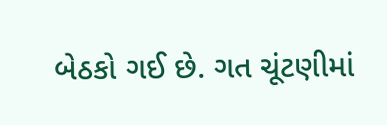બેઠકો ગઈ છે. ગત ચૂંટણીમાં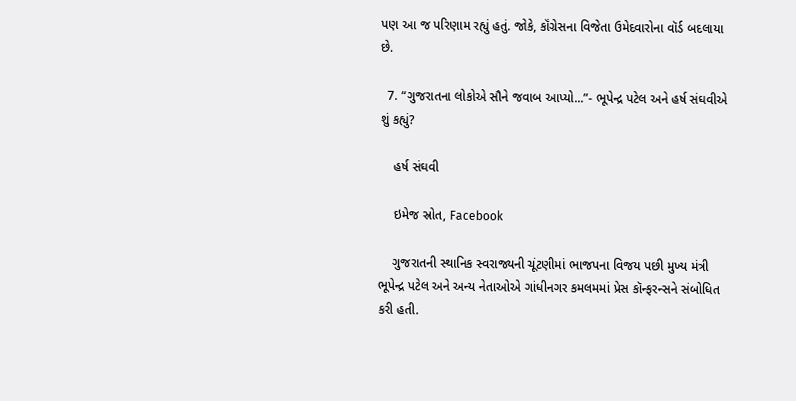પણ આ જ પરિણામ રહ્યું હતું. જોકે, કૉંગ્રેસના વિજેતા ઉમેદવારોના વૉર્ડ બદલાયા છે.

  7. “ગુજરાતના લોકોએ સૌને જવાબ આપ્યો...”- ભૂપેન્દ્ર પટેલ અને હર્ષ સંઘવીએ શું કહ્યું?

    હર્ષ સંઘવી

    ઇમેજ સ્રોત, Facebook

    ગુજરાતની સ્થાનિક સ્વરાજ્યની ચૂંટણીમાં ભાજપના વિજય પછી મુખ્ય મંત્રી ભૂપેન્દ્ર પટેલ અને અન્ય નેતાઓએ ગાંધીનગર કમલમમાં પ્રેસ કૉન્ફરન્સને સંબોધિત કરી હતી.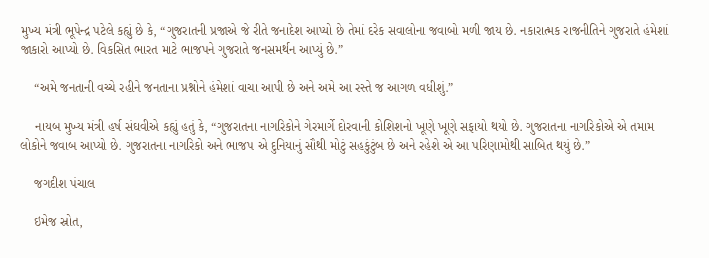મુખ્ય મંત્રી ભૂપેન્દ્ર પટેલે કહ્યું છે કે, “ગુજરાતની પ્રજાએ જે રીતે જનાદેશ આપ્યો છે તેમાં દરેક સવાલોના જવાબો મળી જાય છે. નકારાત્મક રાજનીતિને ગુજરાતે હંમેશાં જાકારો આપ્યો છે. વિકસિત ભારત માટે ભાજપને ગુજરાતે જનસમર્થન આપ્યું છે.”

    “અમે જનતાની વચ્ચે રહીને જનતાના પ્રશ્નોને હંમેશાં વાચા આપી છે અને અમે આ રસ્તે જ આગળ વધીશું.”

    નાયબ મુખ્ય મંત્રી હર્ષ સંઘવીએ કહ્યું હતું કે, “ગુજરાતના નાગરિકોને ગેરમાર્ગે દોરવાની કોશિશનો ખૂણે ખૂણે સફાયો થયો છે. ગુજરાતના નાગરિકોએ એ તમામ લોકોને જવાબ આપ્યો છે. ગુજરાતના નાગરિકો અને ભાજપ એ દુનિયાનું સૌથી મોટું સહકુંટુંબ છે અને રહેશે એ આ પરિણામોથી સાબિત થયું છે.”

    જગદીશ પંચાલ

    ઇમેજ સ્રોત,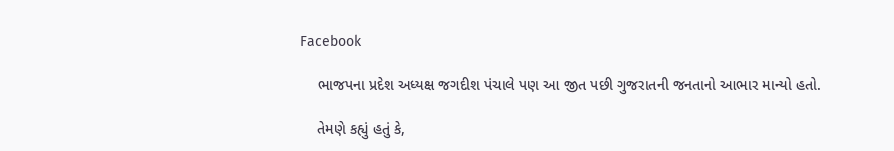Facebook

    ભાજપના પ્રદેશ અધ્યક્ષ જગદીશ પંચાલે પણ આ જીત પછી ગુજરાતની જનતાનો આભાર માન્યો હતો.

    તેમણે કહ્યું હતું કે,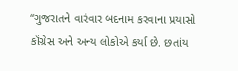“ગુજરાતને વારંવાર બદનામ કરવાના પ્રયાસો કૉંગ્રેસ અને અન્ય લોકોએ કર્યા છે. છતાંય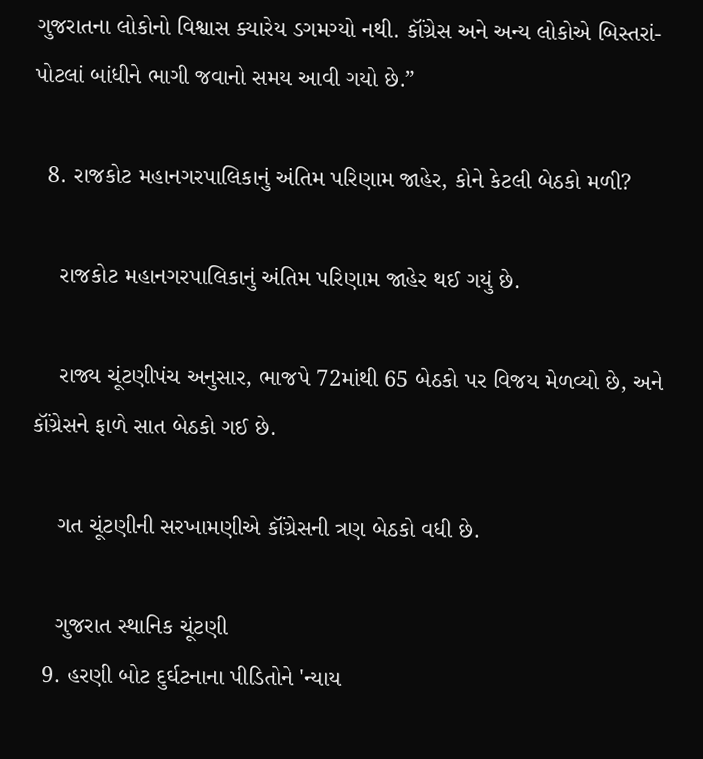ગુજરાતના લોકોનો વિશ્વાસ ક્યારેય ડગમગ્યો નથી. કૉંગ્રેસ અને અન્ય લોકોએ બિસ્તરાં-પોટલાં બાંધીને ભાગી જવાનો સમય આવી ગયો છે.”

  8. રાજકોટ મહાનગરપાલિકાનું અંતિમ પરિણામ જાહેર, કોને કેટલી બેઠકો મળી?

    રાજકોટ મહાનગરપાલિકાનું અંતિમ પરિણામ જાહેર થઈ ગયું છે.

    રાજ્ય ચૂંટણીપંચ અનુસાર, ભાજપે 72માંથી 65 બેઠકો પર વિજય મેળવ્યો છે, અને કૉંગ્રેસને ફાળે સાત બેઠકો ગઈ છે.

    ગત ચૂંટણીની સરખામણીએ કૉંગ્રેસની ત્રણ બેઠકો વધી છે.

    ગુજરાત સ્થાનિક ચૂંટણી
  9. હરણી બોટ દુર્ઘટનાના પીડિતોને 'ન્યાય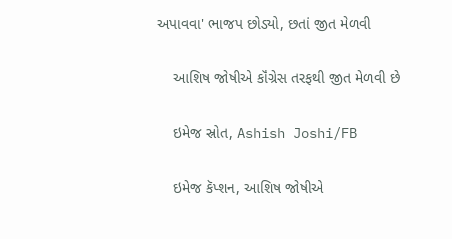અપાવવા' ભાજપ છોડ્યો, છતાં જીત મેળવી

    આશિષ જોષીએ કૉંગ્રેસ તરફથી જીત મેળવી છે

    ઇમેજ સ્રોત, Ashish Joshi/FB

    ઇમેજ કૅપ્શન, આશિષ જોષીએ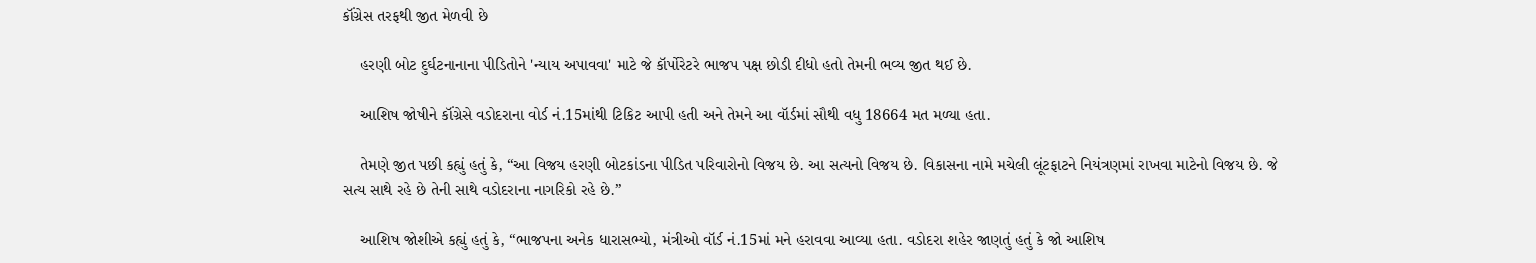કૉંગ્રેસ તરફથી જીત મેળવી છે

    હરણી બોટ દુર્ઘટનાનાના પીડિતોને 'ન્યાય અપાવવા' માટે જે કૉર્પોરેટરે ભાજપ પક્ષ છોડી દીધો હતો તેમની ભવ્ય જીત થઈ છે.

    આશિષ જોષીને કૉંગ્રેસે વડોદરાના વોર્ડ નં.15માંથી ટિકિટ આપી હતી અને તેમને આ વૉર્ડમાં સૌથી વધુ 18664 મત મળ્યા હતા.

    તેમણે જીત પછી કહ્યું હતું કે, “આ વિજય હરણી બોટકાંડના પીડિત પરિવારોનો વિજય છે. આ સત્યનો વિજય છે. વિકાસના નામે મચેલી લૂંટફાટને નિયંત્રણમાં રાખવા માટેનો વિજય છે. જે સત્ય સાથે રહે છે તેની સાથે વડોદરાના નાગરિકો રહે છે.”

    આશિષ જોશીએ કહ્યું હતું કે, “ભાજપના અનેક ધારાસભ્યો, મંત્રીઓ વૉર્ડ નં.15માં મને હરાવવા આવ્યા હતા. વડોદરા શહેર જાણતું હતું કે જો આશિષ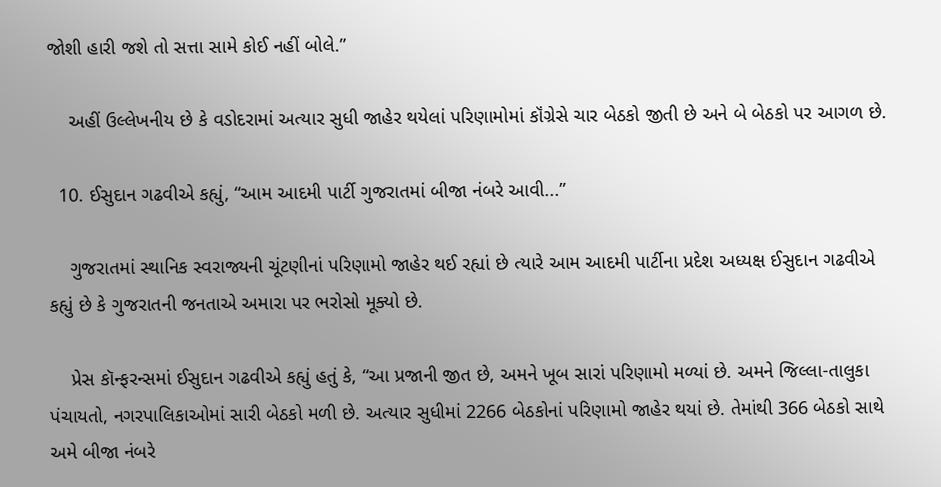જોશી હારી જશે તો સત્તા સામે કોઈ નહીં બોલે.”

    અહીં ઉલ્લેખનીય છે કે વડોદરામાં અત્યાર સુધી જાહેર થયેલાં પરિણામોમાં કૉંગ્રેસે ચાર બેઠકો જીતી છે અને બે બેઠકો પર આગળ છે.

  10. ઈસુદાન ગઢવીએ કહ્યું, “આમ આદમી પાર્ટી ગુજરાતમાં બીજા નંબરે આવી...”

    ગુજરાતમાં સ્થાનિક સ્વરાજ્યની ચૂંટણીનાં પરિણામો જાહેર થઈ રહ્યાં છે ત્યારે આમ આદમી પાર્ટીના પ્રદેશ અધ્યક્ષ ઈસુદાન ગઢવીએ કહ્યું છે કે ગુજરાતની જનતાએ અમારા પર ભરોસો મૂક્યો છે.

    પ્રેસ કૉન્ફરન્સમાં ઈસુદાન ગઢવીએ કહ્યું હતું કે, “આ પ્રજાની જીત છે, અમને ખૂબ સારાં પરિણામો મળ્યાં છે. અમને જિલ્લા-તાલુકા પંચાયતો, નગરપાલિકાઓમાં સારી બેઠકો મળી છે. અત્યાર સુધીમાં 2266 બેઠકોનાં પરિણામો જાહેર થયાં છે. તેમાંથી 366 બેઠકો સાથે અમે બીજા નંબરે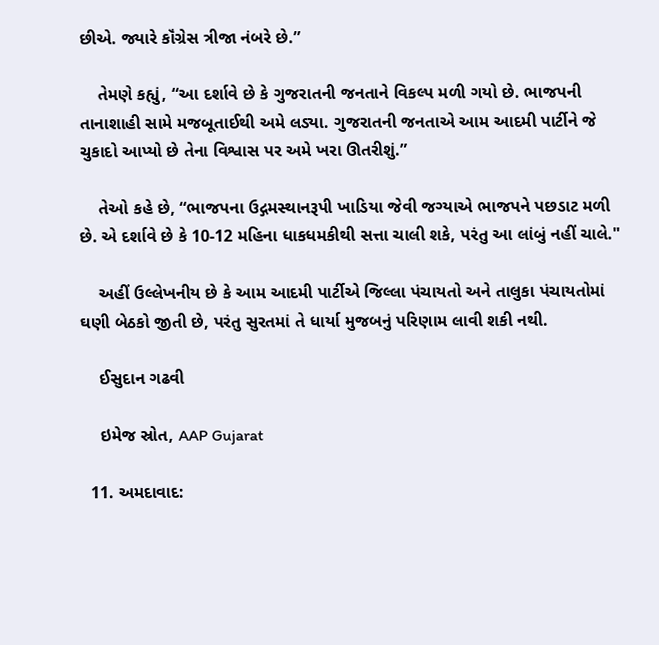છીએ. જ્યારે કૉંગ્રેસ ત્રીજા નંબરે છે.”

    તેમણે કહ્યું, “આ દર્શાવે છે કે ગુજરાતની જનતાને વિકલ્પ મળી ગયો છે. ભાજપની તાનાશાહી સામે મજબૂતાઈથી અમે લડ્યા. ગુજરાતની જનતાએ આમ આદમી પાર્ટીને જે ચુકાદો આપ્યો છે તેના વિશ્વાસ પર અમે ખરા ઊતરીશું.”

    તેઓ કહે છે, “ભાજપના ઉદ્ગમસ્થાનરૂપી ખાડિયા જેવી જગ્યાએ ભાજપને પછડાટ મળી છે. એ દર્શાવે છે કે 10-12 મહિના ધાકધમકીથી સત્તા ચાલી શકે, પરંતુ આ લાંબું નહીં ચાલે."

    અહીં ઉલ્લેખનીય છે કે આમ આદમી પાર્ટીએ જિલ્લા પંચાયતો અને તાલુકા પંચાયતોમાં ઘણી બેઠકો જીતી છે, પરંતુ સુરતમાં તે ધાર્યા મુજબનું પરિણામ લાવી શકી નથી.

    ઈસુદાન ગઢવી

    ઇમેજ સ્રોત, AAP Gujarat

  11. અમદાવાદ: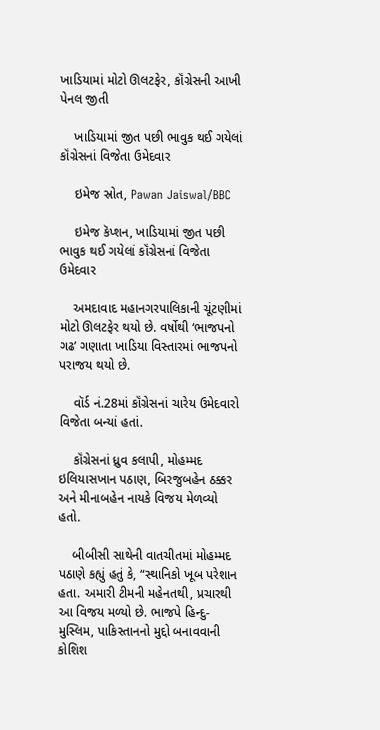ખાડિયામાં મોટો ઊલટફેર, કૉંગ્રેસની આખી પેનલ જીતી

    ખાડિયામાં જીત પછી ભાવુક થઈ ગયેલાં કૉંગ્રેસનાં વિજેતા ઉમેદવાર

    ઇમેજ સ્રોત, Pawan Jaiswal/BBC

    ઇમેજ કૅપ્શન, ખાડિયામાં જીત પછી ભાવુક થઈ ગયેલાં કૉંગ્રેસનાં વિજેતા ઉમેદવાર

    અમદાવાદ મહાનગરપાલિકાની ચૂંટણીમાં મોટો ઊલટફેર થયો છે. વર્ષોથી ‘ભાજપનો ગઢ’ ગણાતા ખાડિયા વિસ્તારમાં ભાજપનો પરાજય થયો છે.

    વૉર્ડ નં.28માં કૉંગ્રેસનાં ચારેય ઉમેદવારો વિજેતા બન્યાં હતાં.

    કૉંગ્રેસનાં ધ્રુવ કલાપી, મોહમ્મદ ઇલિયાસખાન પઠાણ, બિરજુબહેન ઠક્કર અને મીનાબહેન નાયકે વિજય મેળવ્યો હતો.

    બીબીસી સાથેની વાતચીતમાં મોહમ્મદ પઠાણે કહ્યું હતું કે, “સ્થાનિકો ખૂબ પરેશાન હતા. અમારી ટીમની મહેનતથી, પ્રચારથી આ વિજય મળ્યો છે. ભાજપે હિન્દુ-મુસ્લિમ, પાકિસ્તાનનો મુદ્દો બનાવવાની કોશિશ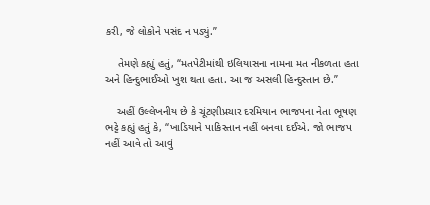કરી, જે લોકોને પસંદ ન પડ્યું.”

    તેમણે કહ્યું હતું, “મતપેટીમાંથી ઇલિયાસના નામના મત નીકળતા હતા અને હિન્દુભાઈઓ ખુશ થતા હતા. આ જ અસલી હિન્દુસ્તાન છે.”

    અહીં ઉલ્લેખનીય છે કે ચૂંટણીપ્રચાર દરમિયાન ભાજપના નેતા ભૂષણ ભટ્ટે કહ્યું હતું કે, “ખાડિયાને પાકિસ્તાન નહીં બનવા દઈએ. જો ભાજપ નહીં આવે તો આવું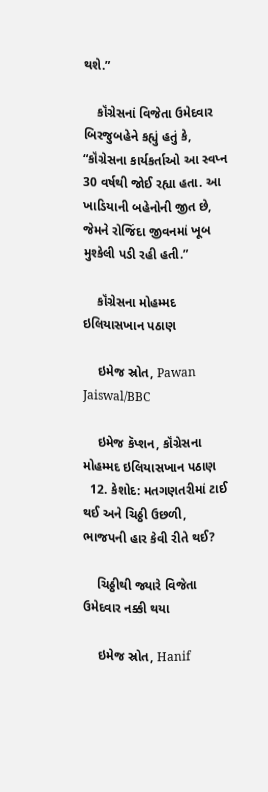થશે.”

    કૉંગ્રેસનાં વિજેતા ઉમેદવાર બિરજુબહેને કહ્યું હતું કે, “કૉંગ્રેસના કાર્યકર્તાઓ આ સ્વપ્ન 30 વર્ષથી જોઈ રહ્યા હતા. આ ખાડિયાની બહેનોની જીત છે, જેમને રોજિંદા જીવનમાં ખૂબ મુશ્કેલી પડી રહી હતી.”

    કૉંગ્રેસના મોહમ્મદ ઇલિયાસખાન પઠાણ

    ઇમેજ સ્રોત, Pawan Jaiswal/BBC

    ઇમેજ કૅપ્શન, કૉંગ્રેસના મોહમ્મદ ઇલિયાસખાન પઠાણ
  12. કેશોદ: મતગણતરીમાં ટાઈ થઈ અને ચિઠ્ઠી ઉછળી, ભાજપની હાર કેવી રીતે થઈ?

    ચિઠ્ઠીથી જ્યારે વિજેતા ઉમેદવાર નક્કી થયા

    ઇમેજ સ્રોત, Hanif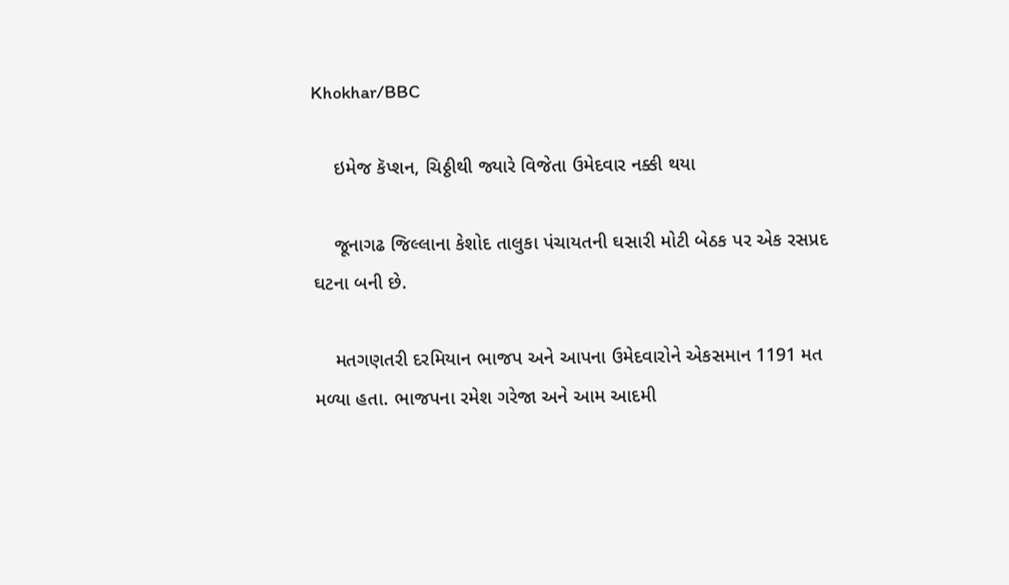Khokhar/BBC

    ઇમેજ કૅપ્શન, ચિઠ્ઠીથી જ્યારે વિજેતા ઉમેદવાર નક્કી થયા

    જૂનાગઢ જિલ્લાના કેશોદ તાલુકા પંચાયતની ઘસારી મોટી બેઠક પર એક રસપ્રદ ઘટના બની છે.

    મતગણતરી દરમિયાન ભાજપ અને આપના ઉમેદવારોને એકસમાન 1191 મત મળ્યા હતા. ભાજપના રમેશ ગરેજા અને આમ આદમી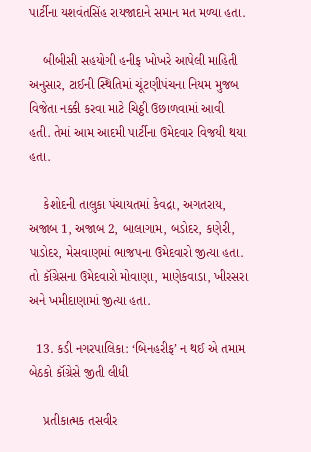પાર્ટીના યશવંતસિંહ રાયજાદાને સમાન મત મળ્યા હતા.

    બીબીસી સહયોગી હનીફ ખોખરે આપેલી માહિતી અનુસાર, ટાઈની સ્થિતિમાં ચૂંટણીપંચના નિયમ મુજબ વિજેતા નક્કી કરવા માટે ચિઠ્ઠી ઉછાળવામાં આવી હતી. તેમાં આમ આદમી પાર્ટીના ઉમેદવાર વિજયી થયા હતા.

    કેશોદની તાલુકા પંચાયતમાં કેવદ્રા, અગતરાય, અજાબ 1, અજાબ 2, બાલાગામ, બડોદર, કણેરી, પાડોદર, મેસવાણમાં ભાજપના ઉમેદવારો જીત્યા હતા. તો કૉંગ્રેસના ઉમેદવારો મોવાણા, માણેકવાડા, ખીરસરા અને ખમીદાણામાં જીત્યા હતા.

  13. કડી નગરપાલિકા: ‘બિનહરીફ’ ન થઈ એ તમામ બેઠકો કૉંગ્રેસે જીતી લીધી

    પ્રતીકાત્મક તસવીર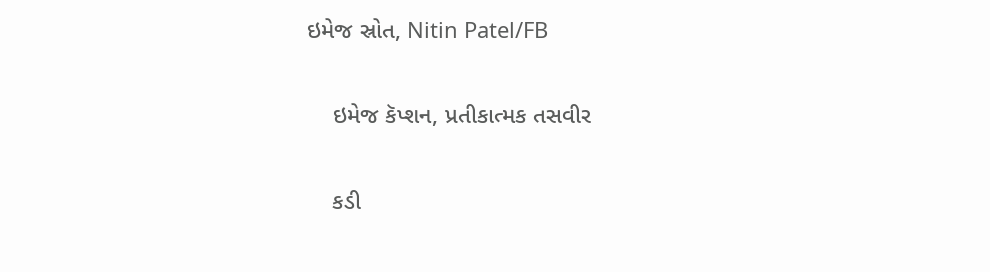ઇમેજ સ્રોત, Nitin Patel/FB

    ઇમેજ કૅપ્શન, પ્રતીકાત્મક તસવીર

    કડી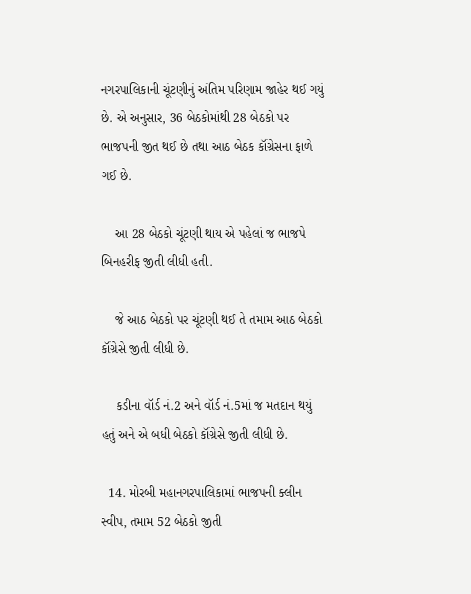નગરપાલિકાની ચૂંટણીનું અંતિમ પરિણામ જાહેર થઈ ગયું છે. એ અનુસાર, 36 બેઠકોમાંથી 28 બેઠકો પર ભાજપની જીત થઈ છે તથા આઠ બેઠક કૉંગ્રેસના ફાળે ગઈ છે.

    આ 28 બેઠકો ચૂંટણી થાય એ પહેલાં જ ભાજપે બિનહરીફ જીતી લીધી હતી.

    જે આઠ બેઠકો પર ચૂંટણી થઈ તે તમામ આઠ બેઠકો કૉંગ્રેસે જીતી લીધી છે.

    કડીના વૉર્ડ નં.2 અને વૉર્ડ નં.5માં જ મતદાન થયું હતું અને એ બધી બેઠકો કૉંગ્રેસે જીતી લીધી છે.

  14. મોરબી મહાનગરપાલિકામાં ભાજપની ક્લીન સ્વીપ, તમામ 52 બેઠકો જીતી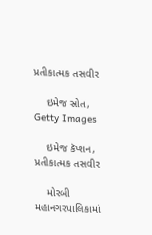પ્રતીકાત્મક તસવીર

    ઇમેજ સ્રોત, Getty Images

    ઇમેજ કૅપ્શન, પ્રતીકાત્મક તસવીર

    મોરબી મહાનગરપાલિકામાં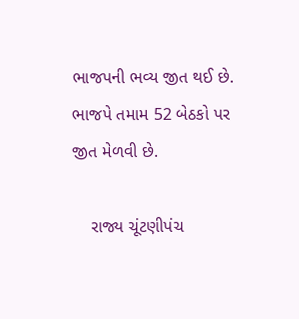ભાજપની ભવ્ય જીત થઈ છે. ભાજપે તમામ 52 બેઠકો પર જીત મેળવી છે.

    રાજ્ય ચૂંટણીપંચ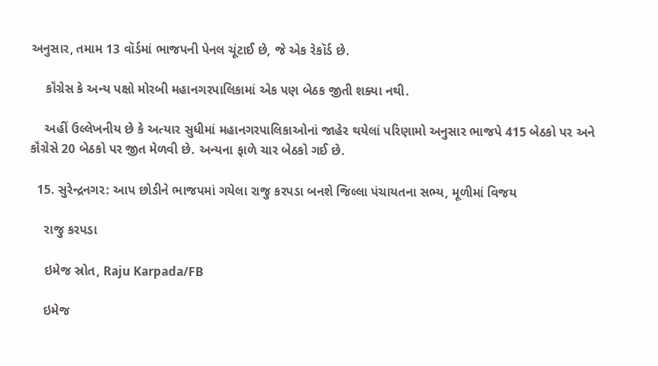અનુસાર, તમામ 13 વૉર્ડમાં ભાજપની પેનલ ચૂંટાઈ છે, જે એક રેકૉર્ડ છે.

    કૉંગ્રેસ કે અન્ય પક્ષો મોરબી મહાનગરપાલિકામાં એક પણ બેઠક જીતી શક્યા નથી.

    અહીં ઉલ્લેખનીય છે કે અત્યાર સુધીમાં મહાનગરપાલિકાઓનાં જાહેર થયેલાં પરિણામો અનુસાર ભાજપે 415 બેઠકો પર અને કૉંગ્રેસે 20 બેઠકો પર જીત મેળવી છે. અન્યના ફાળે ચાર બેઠકો ગઈ છે.

  15. સુરેન્દ્રનગર: આપ છોડીને ભાજપમાં ગયેલા રાજુ કરપડા બનશે જિલ્લા પંચાયતના સભ્ય, મૂળીમાં વિજય

    રાજુ કરપડા

    ઇમેજ સ્રોત, Raju Karpada/FB

    ઇમેજ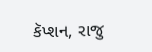કૅપ્શન, રાજુ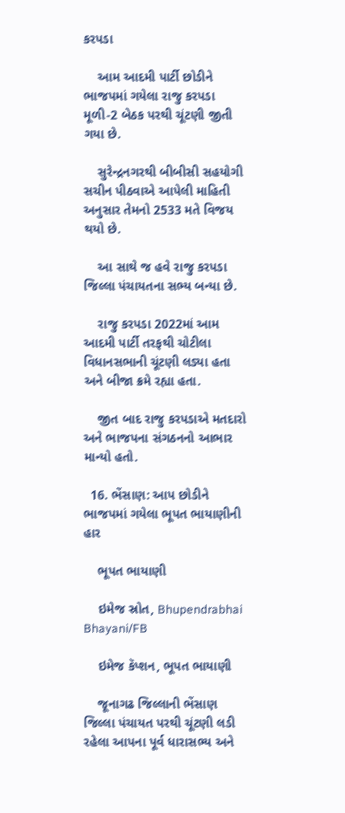કરપડા

    આમ આદમી પાર્ટી છોડીને ભાજપમાં ગયેલા રાજુ કરપડા મૂળી-2 બેઠક પરથી ચૂંટણી જીતી ગયા છે.

    સુરેન્દ્રનગરથી બીબીસી સહયોગી સચીન પીઠવાએ આપેલી માહિતી અનુસાર તેમનો 2533 મતે વિજય થયો છે.

    આ સાથે જ હવે રાજુ કરપડા જિલ્લા પંચાયતના સભ્ય બન્યા છે.

    રાજુ કરપડા 2022માં આમ આદમી પાર્ટી તરફથી ચોટીલા વિધાનસભાની ચૂંટણી લડ્યા હતા અને બીજા ક્રમે રહ્યા હતા.

    જીત બાદ રાજુ કરપડાએ મતદારો અને ભાજપના સંગઠનનો આભાર માન્યો હતો.

  16. ભેંસાણ: આપ છોડીને ભાજપમાં ગયેલા ભૂપત ભાયાણીની હાર

    ભૂપત ભાયાણી

    ઇમેજ સ્રોત, Bhupendrabhai Bhayani/FB

    ઇમેજ કૅપ્શન, ભૂપત ભાયાણી

    જૂનાગઢ જિલ્લાની ભેંસાણ જિલ્લા પંચાયત પરથી ચૂંટણી લડી રહેલા આપના પૂર્વ ધારાસભ્ય અને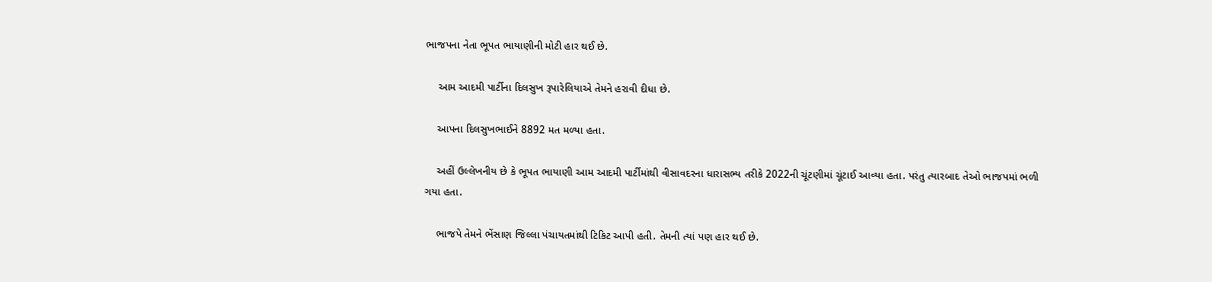ભાજપના નેતા ભૂપત ભાયાણીની મોટી હાર થઈ છે.

    આમ આદમી પાર્ટીના દિલસુખ રૂપારેલિયાએ તેમને હરાવી દીધા છે.

    આપના દિલસુખભાઈને 8892 મત મળ્યા હતા.

    અહીં ઉલ્લેખનીય છે કે ભૂપત ભાયાણી આમ આદમી પાર્ટીમાંથી વીસાવદરના ધારાસભ્ય તરીકે 2022ની ચૂંટણીમાં ચૂંટાઈ આવ્યા હતા. પરંતુ ત્યારબાદ તેઓ ભાજપમાં ભળી ગયા હતા.

    ભાજપે તેમને ભેંસાણ જિલ્લા પંચાયતમાંથી ટિકિટ આપી હતી. તેમની ત્યાં પણ હાર થઈ છે.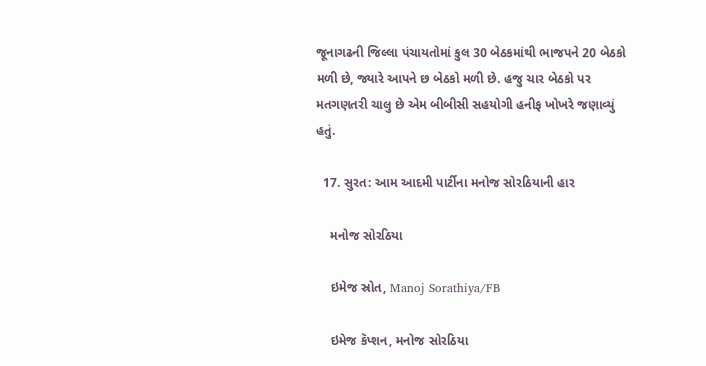જૂનાગઢની જિલ્લા પંચાયતોમાં કુલ 30 બેઠકમાંથી ભાજપને 20 બેઠકો મળી છે, જ્યારે આપને છ બેઠકો મળી છે. હજુ ચાર બેઠકો પર મતગણતરી ચાલુ છે એમ બીબીસી સહયોગી હનીફ ખોખરે જણાવ્યું હતું.

  17. સુરત: આમ આદમી પાર્ટીના મનોજ સોરઠિયાની હાર

    મનોજ સોરઠિયા

    ઇમેજ સ્રોત, Manoj Sorathiya/FB

    ઇમેજ કૅપ્શન, મનોજ સોરઠિયા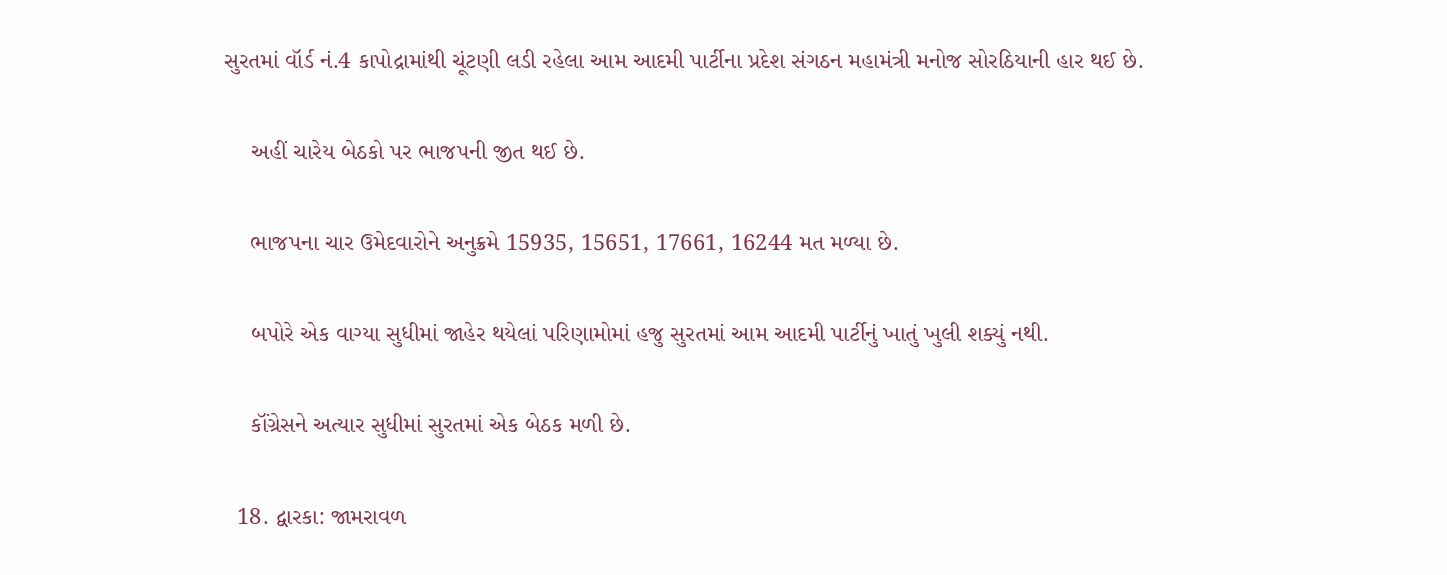સુરતમાં વૉર્ડ નં.4 કાપોદ્રામાંથી ચૂંટણી લડી રહેલા આમ આદમી પાર્ટીના પ્રદેશ સંગઠન મહામંત્રી મનોજ સોરઠિયાની હાર થઈ છે.

    અહીં ચારેય બેઠકો પર ભાજપની જીત થઈ છે.

    ભાજપના ચાર ઉમેદવારોને અનુક્રમે 15935, 15651, 17661, 16244 મત મળ્યા છે.

    બપોરે એક વાગ્યા સુધીમાં જાહેર થયેલાં પરિણામોમાં હજુ સુરતમાં આમ આદમી પાર્ટીનું ખાતું ખુલી શક્યું નથી.

    કૉંગ્રેસને અત્યાર સુધીમાં સુરતમાં એક બેઠક મળી છે.

  18. દ્વારકા: જામરાવળ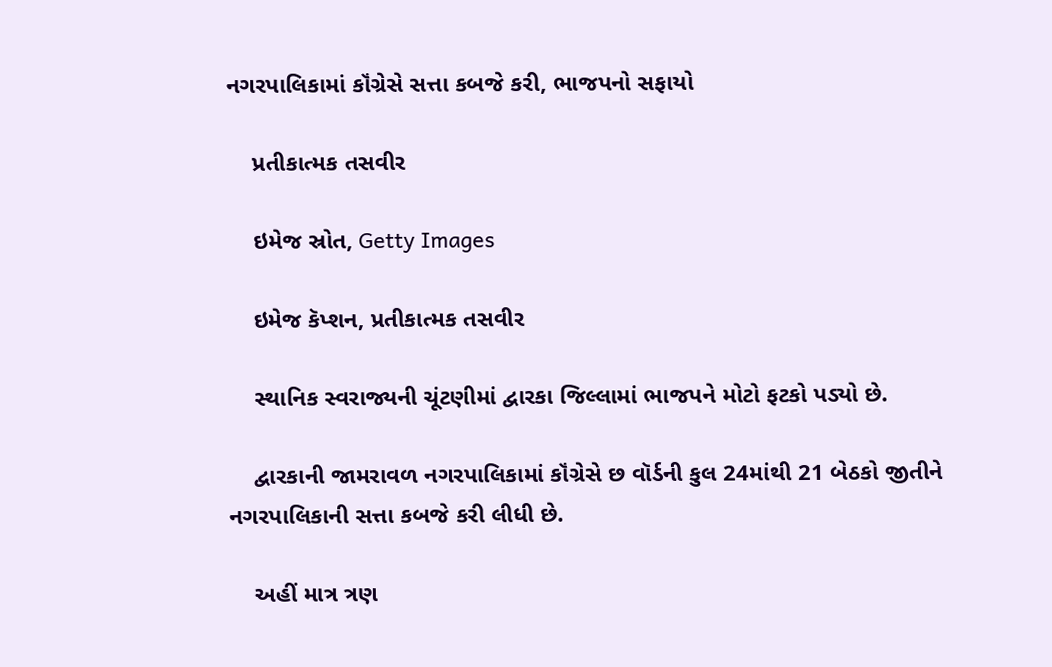નગરપાલિકામાં કૉંગ્રેસે સત્તા કબજે કરી, ભાજપનો સફાયો

    પ્રતીકાત્મક તસવીર

    ઇમેજ સ્રોત, Getty Images

    ઇમેજ કૅપ્શન, પ્રતીકાત્મક તસવીર

    સ્થાનિક સ્વરાજ્યની ચૂંટણીમાં દ્વારકા જિલ્લામાં ભાજપને મોટો ફટકો પડ્યો છે.

    દ્વારકાની જામરાવળ નગરપાલિકામાં કૉંગ્રેસે છ વૉર્ડની કુલ 24માંથી 21 બેઠકો જીતીને નગરપાલિકાની સત્તા કબજે કરી લીધી છે.

    અહીં માત્ર ત્રણ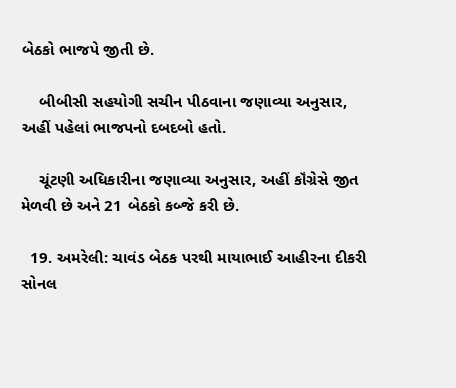બેઠકો ભાજપે જીતી છે.

    બીબીસી સહયોગી સચીન પીઠવાના જણાવ્યા અનુસાર, અહીં પહેલાં ભાજપનો દબદબો હતો.

    ચૂંટણી અધિકારીના જણાવ્યા અનુસાર, અહીં કૉંગ્રેસે જીત મેળવી છે અને 21 બેઠકો કબ્જે કરી છે.

  19. અમરેલી: ચાવંડ બેઠક પરથી માયાભાઈ આહીરના દીકરી સોનલ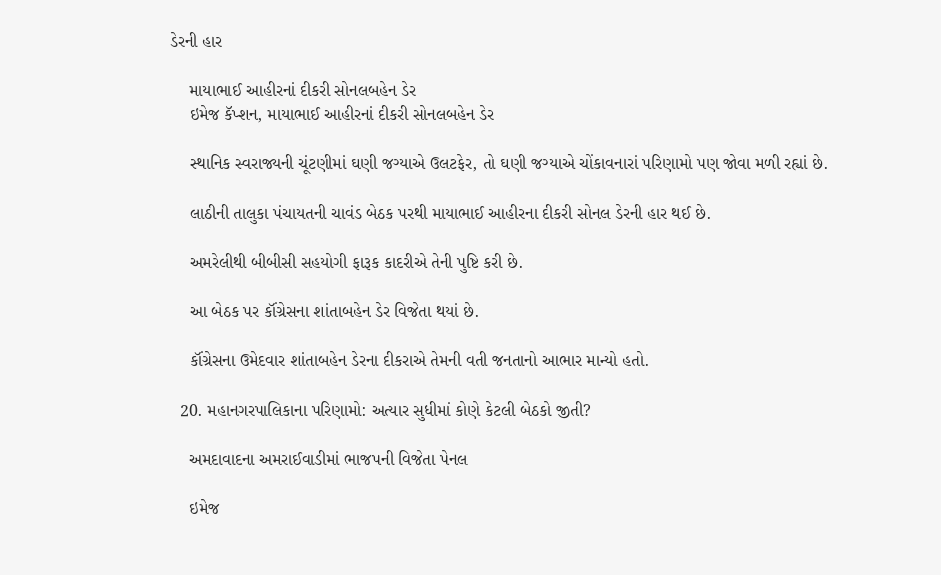ડેરની હાર

    માયાભાઈ આહીરનાં દીકરી સોનલબહેન ડેર
    ઇમેજ કૅપ્શન, માયાભાઈ આહીરનાં દીકરી સોનલબહેન ડેર

    સ્થાનિક સ્વરાજ્યની ચૂંટણીમાં ઘણી જગ્યાએ ઉલટફેર, તો ઘણી જગ્યાએ ચોંકાવનારાં પરિણામો પણ જોવા મળી રહ્યાં છે.

    લાઠીની તાલુકા પંચાયતની ચાવંડ બેઠક પરથી માયાભાઈ આહીરના દીકરી સોનલ ડેરની હાર થઈ છે.

    અમરેલીથી બીબીસી સહયોગી ફારૂક કાદરીએ તેની પુષ્ટિ કરી છે.

    આ બેઠક પર કૉંગ્રેસના શાંતાબહેન ડેર વિજેતા થયાં છે.

    કૉંગ્રેસના ઉમેદવાર શાંતાબહેન ડેરના દીકરાએ તેમની વતી જનતાનો આભાર માન્યો હતો.

  20. મહાનગરપાલિકાના પરિણામો: અત્યાર સુધીમાં કોણે કેટલી બેઠકો જીતી?

    અમદાવાદના અમરાઈવાડીમાં ભાજપની વિજેતા પેનલ

    ઇમેજ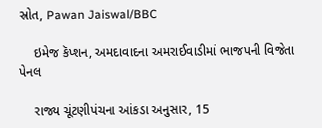સ્રોત, Pawan Jaiswal/BBC

    ઇમેજ કૅપ્શન, અમદાવાદના અમરાઈવાડીમાં ભાજપની વિજેતા પેનલ

    રાજ્ય ચૂંટણીપંચના આંકડા અનુસાર, 15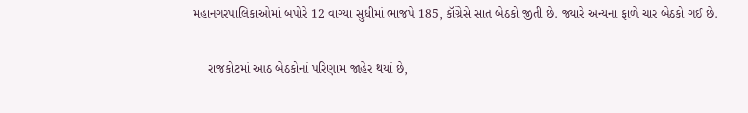મહાનગરપાલિકાઓમાં બપોરે 12 વાગ્યા સુધીમાં ભાજપે 185, કૉંગ્રેસે સાત બેઠકો જીતી છે. જ્યારે અન્યના ફાળે ચાર બેઠકો ગઈ છે.

    રાજકોટમાં આઠ બેઠકોનાં પરિણામ જાહેર થયાં છે,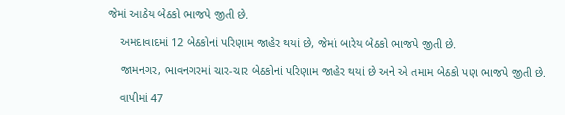જેમાં આઠેય બેઠકો ભાજપે જીતી છે.

    અમદાવાદમાં 12 બેઠકોનાં પરિણામ જાહેર થયાં છે, જેમાં બારેય બેઠકો ભાજપે જીતી છે.

    જામનગર, ભાવનગરમાં ચાર-ચાર બેઠકોનાં પરિણામ જાહેર થયાં છે અને એ તમામ બેઠકો પણ ભાજપે જીતી છે.

    વાપીમાં 47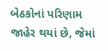બેઠકોનાં પરિણામ જાહેર થયાં છે, જેમાં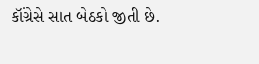કૉંગ્રેસે સાત બેઠકો જીતી છે.